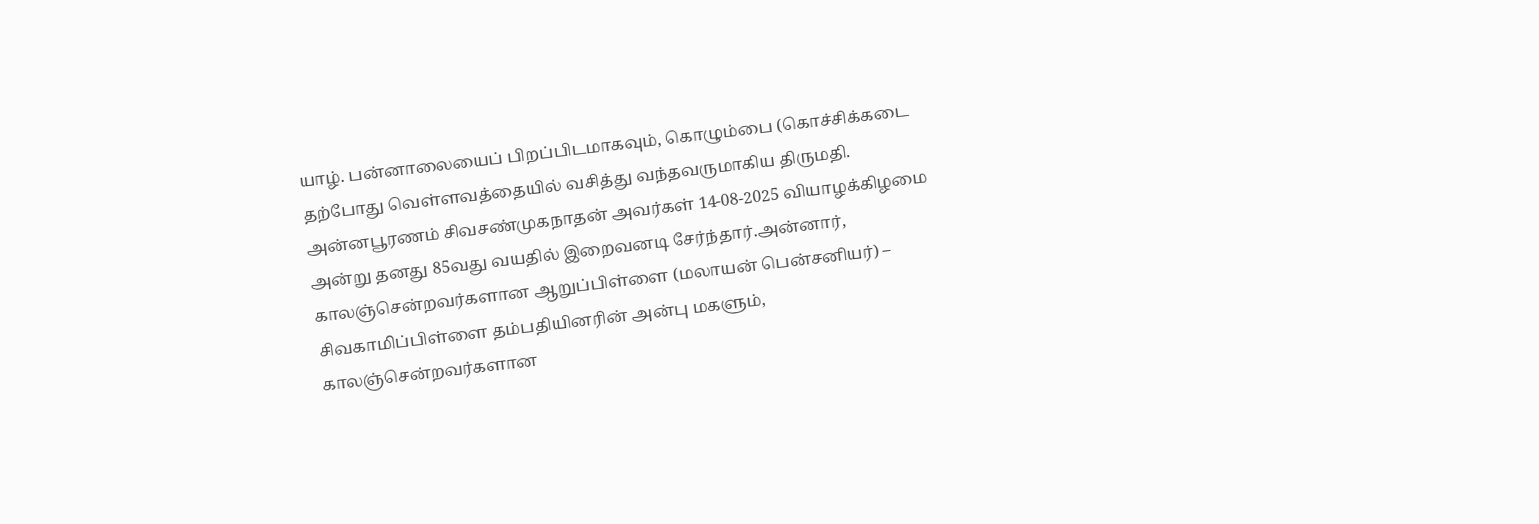யாழ். பன்னாலையைப் பிறப்பிடமாகவும், கொழும்பை (கொச்சிக்கடை தற்போது வெள்ளவத்தையில் வசித்து வந்தவருமாகிய திருமதி. அன்னபூரணம் சிவசண்முகநாதன் அவர்கள் 14-08-2025 வியாழக்கிழமை அன்று தனது 85வது வயதில் இறைவனடி சேர்ந்தார்.அன்னார், காலஞ்சென்றவர்களான ஆறுப்பிள்ளை (மலாயன் பென்சனியர்) – சிவகாமிப்பிள்ளை தம்பதியினரின் அன்பு மகளும், காலஞ்சென்றவர்களான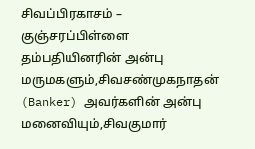சிவப்பிரகாசம் – குஞ்சரப்பிள்ளை தம்பதியினரின் அன்பு மருமகளும்,சிவசண்முகநாதன் (Banker) அவர்களின் அன்பு மனைவியும்,சிவகுமார்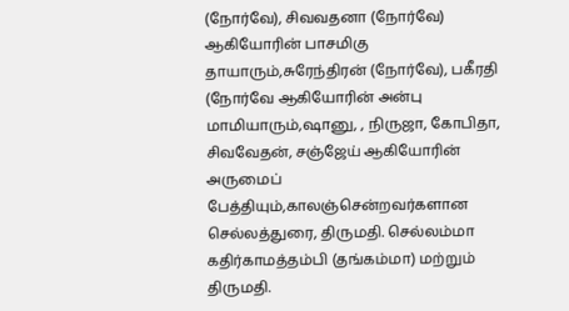(நோர்வே), சிவவதனா (நோர்வே) ஆகியோரின் பாசமிகு தாயாரும்,சுரேந்திரன் (நோர்வே), பகீரதி (நோர்வே ஆகியோரின் அன்பு மாமியாரும்,ஷானு, , நிருஜா, கோபிதா, சிவவேதன், சஞ்ஜேய் ஆகியோரின் அருமைப் பேத்தியும்,காலஞ்சென்றவர்களான செல்லத்துரை, திருமதி. செல்லம்மா கதிர்காமத்தம்பி (தங்கம்மா) மற்றும் திருமதி.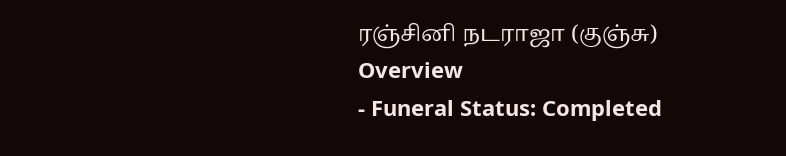ரஞ்சினி நடராஜா (குஞ்சு)
Overview
- Funeral Status: Completed